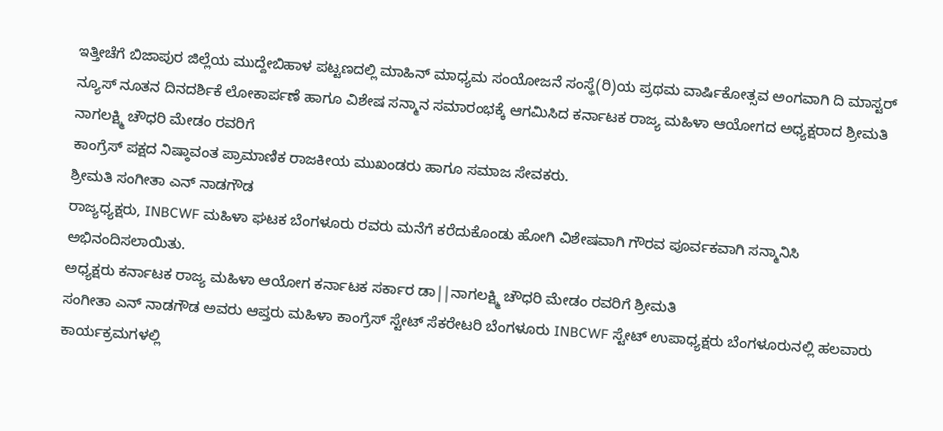ಇತ್ತೀಚೆಗೆ ಬಿಜಾಪುರ ಜಿಲ್ಲೆಯ ಮುದ್ದೇಬಿಹಾಳ ಪಟ್ಟಣದಲ್ಲಿ ಮಾಹಿನ್ ಮಾಧ್ಯಮ ಸಂಯೋಜನೆ ಸಂಸ್ಥೆ(ರಿ)ಯ ಪ್ರಥಮ ವಾರ್ಷಿಕೋತ್ಸವ ಅಂಗವಾಗಿ ದಿ ಮಾಸ್ಟರ್ ನ್ಯೂಸ್ ನೂತನ ದಿನದರ್ಶಿಕೆ ಲೋಕಾರ್ಪಣೆ ಹಾಗೂ ವಿಶೇಷ ಸನ್ಮಾನ ಸಮಾರಂಭಕ್ಕೆ ಆಗಮಿಸಿದ ಕರ್ನಾಟಕ ರಾಜ್ಯ ಮಹಿಳಾ ಆಯೋಗದ ಅಧ್ಯಕ್ಷರಾದ ಶ್ರೀಮತಿ ನಾಗಲಕ್ಷ್ಮಿ ಚೌಧರಿ ಮೇಡಂ ರವರಿಗೆ
ಕಾಂಗ್ರೆಸ್ ಪಕ್ಷದ ನಿಷ್ಠಾವಂತ ಪ್ರಾಮಾಣಿಕ ರಾಜಕೀಯ ಮುಖಂಡರು ಹಾಗೂ ಸಮಾಜ ಸೇವಕರು.
ಶ್ರೀಮತಿ ಸಂಗೀತಾ ಎನ್ ನಾಡಗೌಡ
ರಾಜ್ಯಧ್ಯಕ್ಷರು, INBCWF ಮಹಿಳಾ ಘಟಕ ಬೆಂಗಳೂರು ರವರು ಮನೆಗೆ ಕರೆದುಕೊಂಡು ಹೋಗಿ ವಿಶೇಷವಾಗಿ ಗೌರವ ಪೂರ್ವಕವಾಗಿ ಸನ್ಮಾನಿಸಿ ಅಭಿನಂದಿಸಲಾಯಿತು.
ಅಧ್ಯಕ್ಷರು ಕರ್ನಾಟಕ ರಾಜ್ಯ ಮಹಿಳಾ ಆಯೋಗ ಕರ್ನಾಟಕ ಸರ್ಕಾರ ಡಾ||ನಾಗಲಕ್ಷ್ಮಿ ಚೌಧರಿ ಮೇಡಂ ರವರಿಗೆ ಶ್ರೀಮತಿ
ಸಂಗೀತಾ ಎನ್ ನಾಡಗೌಡ ಅವರು ಆಪ್ತರು ಮಹಿಳಾ ಕಾಂಗ್ರೆಸ್ ಸ್ಟೇಟ್ ಸೆಕರೇಟರಿ ಬೆಂಗಳೂರು INBCWF ಸ್ಟೇಟ್ ಉಪಾಧ್ಯಕ್ಷರು ಬೆಂಗಳೂರುನಲ್ಲಿ ಹಲವಾರು ಕಾರ್ಯಕ್ರಮಗಳಲ್ಲಿ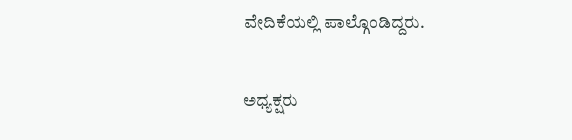ವೇದಿಕೆಯಲ್ಲಿ ಪಾಲ್ಗೊಂಡಿದ್ದರು.

ಅಧ್ಯಕ್ಷರು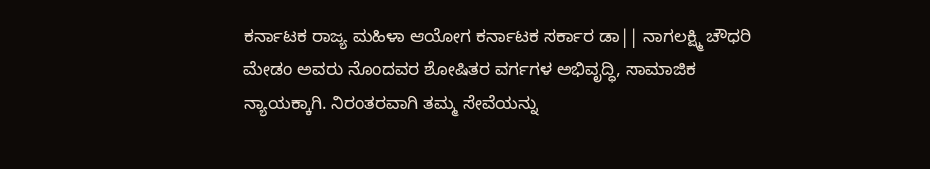ಕರ್ನಾಟಕ ರಾಜ್ಯ ಮಹಿಳಾ ಆಯೋಗ ಕರ್ನಾಟಕ ಸರ್ಕಾರ ಡಾ|| ನಾಗಲಕ್ಷ್ಮಿ ಚೌಧರಿ ಮೇಡಂ ಅವರು ನೊಂದವರ ಶೋಷಿತರ ವರ್ಗಗಳ ಅಭಿವೃದ್ಧಿ, ಸಾಮಾಜಿಕ ನ್ಯಾಯಕ್ಕಾಗಿ. ನಿರಂತರವಾಗಿ ತಮ್ಮ ಸೇವೆಯನ್ನು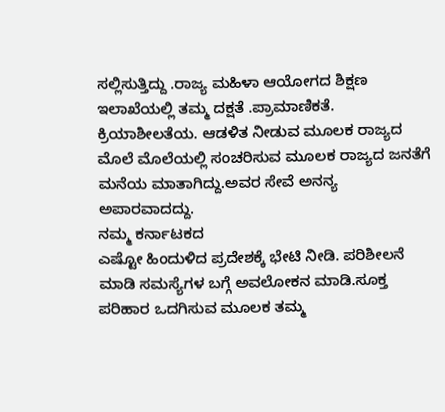ಸಲ್ಲಿಸುತ್ತಿದ್ದು .ರಾಜ್ಯ ಮಹಿಳಾ ಆಯೋಗದ ಶಿಕ್ಷಣ ಇಲಾಖೆಯಲ್ಲಿ ತಮ್ಮ ದಕ್ಷತೆ .ಪ್ರಾಮಾಣಿಕತೆ. ಕ್ರಿಯಾಶೀಲತೆಯ. ಆಡಳಿತ ನೀಡುವ ಮೂಲಕ ರಾಜ್ಯದ ಮೊಲೆ ಮೊಲೆಯಲ್ಲಿ ಸಂಚರಿಸುವ ಮೂಲಕ ರಾಜ್ಯದ ಜನತೆಗೆ ಮನೆಯ ಮಾತಾಗಿದ್ದು.ಅವರ ಸೇವೆ ಅನನ್ಯ ಅಪಾರವಾದದ್ದು.
ನಮ್ಮ ಕರ್ನಾಟಕದ
ಎಷ್ಟೋ ಹಿಂದುಳಿದ ಪ್ರದೇಶಕ್ಕೆ ಭೇಟಿ ನೀಡಿ. ಪರಿಶೀಲನೆ ಮಾಡಿ ಸಮಸ್ಯೆಗಳ ಬಗ್ಗೆ ಅವಲೋಕನ ಮಾಡಿ.ಸೂಕ್ತ ಪರಿಹಾರ ಒದಗಿಸುವ ಮೂಲಕ ತಮ್ಮ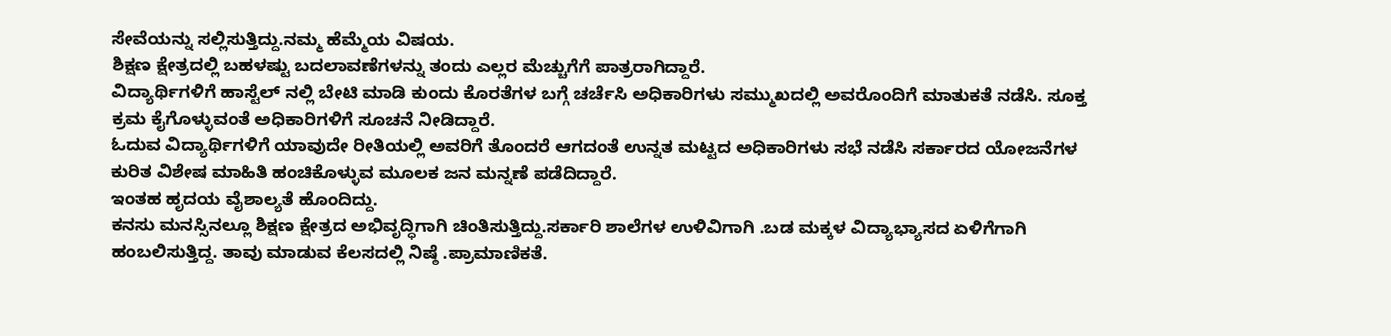ಸೇವೆಯನ್ನು ಸಲ್ಲಿಸುತ್ತಿದ್ದು.ನಮ್ಮ ಹೆಮ್ಮೆಯ ವಿಷಯ.
ಶಿಕ್ಷಣ ಕ್ಷೇತ್ರದಲ್ಲಿ ಬಹಳಷ್ಟು ಬದಲಾವಣೆಗಳನ್ನು ತಂದು ಎಲ್ಲರ ಮೆಚ್ಚುಗೆಗೆ ಪಾತ್ರರಾಗಿದ್ದಾರೆ.
ವಿದ್ಯಾರ್ಥಿಗಳಿಗೆ ಹಾಸ್ಟೆಲ್ ನಲ್ಲಿ ಬೇಟಿ ಮಾಡಿ ಕುಂದು ಕೊರತೆಗಳ ಬಗ್ಗೆ ಚರ್ಚೆಸಿ ಅಧಿಕಾರಿಗಳು ಸಮ್ಮುಖದಲ್ಲಿ ಅವರೊಂದಿಗೆ ಮಾತುಕತೆ ನಡೆಸಿ. ಸೂಕ್ತ ಕ್ರಮ ಕೈಗೊಳ್ಳುವಂತೆ ಅಧಿಕಾರಿಗಳಿಗೆ ಸೂಚನೆ ನೀಡಿದ್ದಾರೆ.
ಓದುವ ವಿದ್ಯಾರ್ಥಿಗಳಿಗೆ ಯಾವುದೇ ರೀತಿಯಲ್ಲಿ ಅವರಿಗೆ ತೊಂದರೆ ಆಗದಂತೆ ಉನ್ನತ ಮಟ್ಟದ ಅಧಿಕಾರಿಗಳು ಸಭೆ ನಡೆಸಿ ಸರ್ಕಾರದ ಯೋಜನೆಗಳ ಕುರಿತ ವಿಶೇಷ ಮಾಹಿತಿ ಹಂಚಿಕೊಳ್ಳುವ ಮೂಲಕ ಜನ ಮನ್ನಣೆ ಪಡೆದಿದ್ದಾರೆ.
ಇಂತಹ ಹೃದಯ ವೈಶಾಲ್ಯತೆ ಹೊಂದಿದ್ದು.
ಕನಸು ಮನಸ್ಸಿನಲ್ಲೂ ಶಿಕ್ಷಣ ಕ್ಷೇತ್ರದ ಅಭಿವೃದ್ಧಿಗಾಗಿ ಚಿಂತಿಸುತ್ತಿದ್ದು.ಸರ್ಕಾರಿ ಶಾಲೆಗಳ ಉಳಿವಿಗಾಗಿ .ಬಡ ಮಕ್ಕಳ ವಿದ್ಯಾಭ್ಯಾಸದ ಏಳಿಗೆಗಾಗಿ ಹಂಬಲಿಸುತ್ತಿದ್ದ. ತಾವು ಮಾಡುವ ಕೆಲಸದಲ್ಲಿ ನಿಷ್ಠೆ .ಪ್ರಾಮಾಣಿಕತೆ.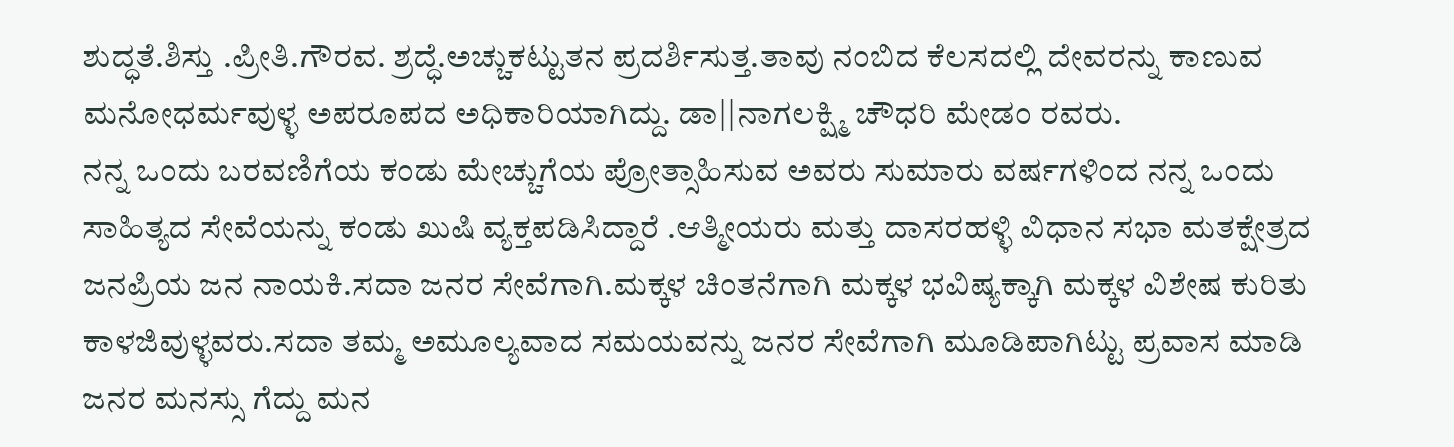ಶುದ್ಧತೆ.ಶಿಸ್ತು .ಪ್ರೀತಿ.ಗೌರವ. ಶ್ರದ್ಧೆ.ಅಚ್ಚುಕಟ್ಟುತನ ಪ್ರದರ್ಶಿಸುತ್ತ.ತಾವು ನಂಬಿದ ಕೆಲಸದಲ್ಲಿ ದೇವರನ್ನು ಕಾಣುವ ಮನೋಧರ್ಮವುಳ್ಳ ಅಪರೂಪದ ಅಧಿಕಾರಿಯಾಗಿದ್ದು. ಡಾ||ನಾಗಲಕ್ಷ್ಮಿ ಚೌಧರಿ ಮೇಡಂ ರವರು.
ನನ್ನ ಒಂದು ಬರವಣಿಗೆಯ ಕಂಡು ಮೇಚ್ಚುಗೆಯ ಪ್ರೋತ್ಸಾಹಿಸುವ ಅವರು ಸುಮಾರು ವರ್ಷಗಳಿಂದ ನನ್ನ ಒಂದು ಸಾಹಿತ್ಯದ ಸೇವೆಯನ್ನು ಕಂಡು ಖುಷಿ ವ್ಯಕ್ತಪಡಿಸಿದ್ದಾರೆ .ಆತ್ಮೀಯರು ಮತ್ತು ದಾಸರಹಳ್ಳಿ ವಿಧಾನ ಸಭಾ ಮತಕ್ಷೇತ್ರದ ಜನಪ್ರಿಯ ಜನ ನಾಯಕಿ.ಸದಾ ಜನರ ಸೇವೆಗಾಗಿ.ಮಕ್ಕಳ ಚಿಂತನೆಗಾಗಿ ಮಕ್ಕಳ ಭವಿಷ್ಯಕ್ಕಾಗಿ ಮಕ್ಕಳ ವಿಶೇಷ ಕುರಿತು ಕಾಳಜಿವುಳ್ಳವರು.ಸದಾ ತಮ್ಮ ಅಮೂಲ್ಯವಾದ ಸಮಯವನ್ನು ಜನರ ಸೇವೆಗಾಗಿ ಮೂಡಿಪಾಗಿಟ್ಟು ಪ್ರವಾಸ ಮಾಡಿ ಜನರ ಮನಸ್ಸು ಗೆದ್ದು ಮನ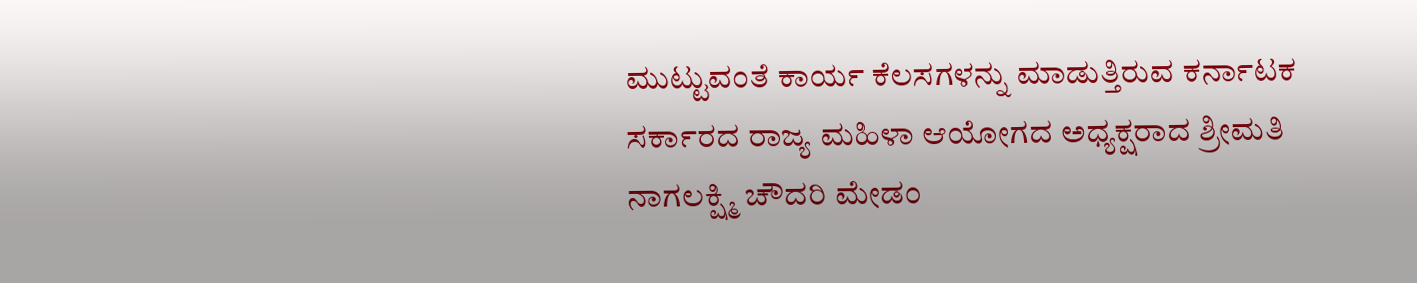ಮುಟ್ಟುವಂತೆ ಕಾರ್ಯ ಕೆಲಸಗಳನ್ನು ಮಾಡುತ್ತಿರುವ ಕರ್ನಾಟಕ ಸರ್ಕಾರದ ರಾಜ್ಯ ಮಹಿಳಾ ಆಯೋಗದ ಅಧ್ಯಕ್ಷರಾದ ಶ್ರೀಮತಿ ನಾಗಲಕ್ಷ್ಮಿ ಚೌದರಿ ಮೇಡಂ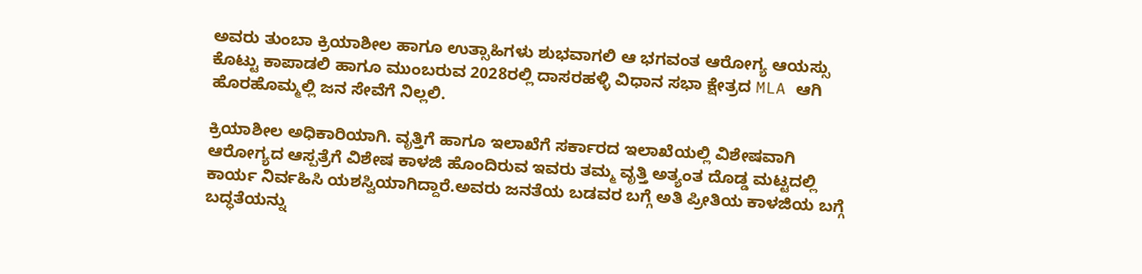ಅವರು ತುಂಬಾ ಕ್ರಿಯಾಶೀಲ ಹಾಗೂ ಉತ್ಸಾಹಿಗಳು ಶುಭವಾಗಲಿ ಆ ಭಗವಂತ ಆರೋಗ್ಯ ಆಯಸ್ಸು ಕೊಟ್ಟು ಕಾಪಾಡಲಿ ಹಾಗೂ ಮುಂಬರುವ 2028ರಲ್ಲಿ ದಾಸರಹಳ್ಳಿ ವಿಧಾನ ಸಭಾ ಕ್ಷೇತ್ರದ MLA ಆಗಿ ಹೊರಹೊಮ್ಮಲ್ಲಿ ಜನ ಸೇವೆಗೆ ನಿಲ್ಲಲಿ.

ಕ್ರಿಯಾಶೀಲ ಅಧಿಕಾರಿಯಾಗಿ. ವೃತ್ತಿಗೆ ಹಾಗೂ ಇಲಾಖೆಗೆ ಸರ್ಕಾರದ ಇಲಾಖೆಯಲ್ಲಿ ವಿಶೇಷವಾಗಿ ಆರೋಗ್ಯದ ಆಸ್ಪತ್ರೆಗೆ ವಿಶೇಷ ಕಾಳಜಿ ಹೊಂದಿರುವ ಇವರು ತಮ್ಮ ವೃತ್ತಿ ಅತ್ಯಂತ ದೊಡ್ಡ ಮಟ್ಟದಲ್ಲಿ ಕಾರ್ಯ ನಿರ್ವಹಿಸಿ ಯಶಸ್ವಿಯಾಗಿದ್ದಾರೆ.ಅವರು ಜನತೆಯ ಬಡವರ ಬಗ್ಗೆ ಅತಿ ಪ್ರೀತಿಯ ಕಾಳಜಿಯ ಬಗ್ಗೆ ಬದ್ಧತೆಯನ್ನು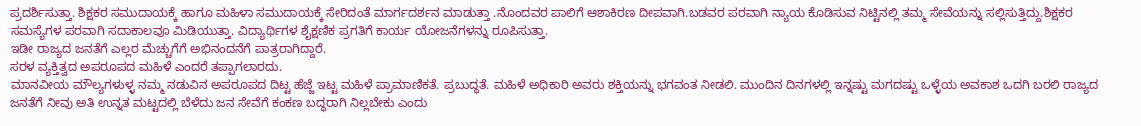ಪ್ರದರ್ಶಿಸುತ್ತಾ. ಶಿಕ್ಷಕರ ಸಮುದಾಯಕ್ಕೆ ಹಾಗೂ ಮಹಿಳಾ ಸಮುದಾಯಕ್ಕೆ ಸೇರಿದಂತೆ ಮಾರ್ಗದರ್ಶನ ಮಾಡುತ್ತಾ .ನೊಂದವರ ಪಾಲಿಗೆ ಆಶಾಕಿರಣ ದೀಪವಾಗಿ.ಬಡವರ ಪರವಾಗಿ ನ್ಯಾಯ ಕೊಡಿಸುವ ನಿಟ್ಟಿನಲ್ಲಿ ತಮ್ಮ ಸೇವೆಯನ್ನು ಸಲ್ಲಿಸುತ್ತಿದ್ದು.ಶಿಕ್ಷಕರ ಸಮಸ್ಯೆಗಳ ಪರವಾಗಿ ಸದಾಕಾಲವೂ ಮಿಡಿಯುತ್ತಾ. ವಿದ್ಯಾರ್ಥಿಗಳ ಶೈಕ್ಷಣಿಕ ಪ್ರಗತಿಗೆ ಕಾರ್ಯ ಯೋಜನೆಗಳನ್ನು ರೂಪಿಸುತ್ತಾ.
ಇಡೀ ರಾಜ್ಯದ ಜನತೆಗೆ ಎಲ್ಲರ ಮೆಚ್ಚುಗೆಗೆ ಅಭಿನಂದನೆಗೆ ಪಾತ್ರರಾಗಿದ್ದಾರೆ.
ಸರಳ ವ್ಯಕ್ತಿತ್ವದ ಅಪರೂಪದ ಮಹಿಳೆ ಎಂದರೆ ತಪ್ಪಾಗಲಾರದು.
ಮಾನವೀಯ ಮೌಲ್ಯಗಳುಳ್ಳ ನಮ್ಮ ನಡುವಿನ ಅಪರೂಪದ ದಿಟ್ಟ ಹೆಜ್ಜೆ ಇಟ್ಟ ಮಹಿಳೆ ಪ್ರಾಮಾಣಿಕತೆ. ಪ್ರಬುದ್ಧತೆ. ಮಹಿಳೆ ಅಧಿಕಾರಿ ಅವರು ಶಕ್ತಿಯನ್ನು ಭಗವಂತ ನೀಡಲಿ. ಮುಂದಿನ ದಿನಗಳಲ್ಲಿ ಇನ್ನಷ್ಟು ಮಗದಷ್ಟು ಒಳ್ಳೆಯ ಅವಕಾಶ ಒದಗಿ ಬರಲಿ ರಾಜ್ಯದ ಜನತೆಗೆ ನೀವು ಅತಿ ಉನ್ನತ ಮಟ್ಟದಲ್ಲಿ ಬೆಳೆದು ಜನ ಸೇವೆಗೆ ಕಂಕಣ ಬದ್ಧರಾಗಿ ನಿಲ್ಲಬೇಕು ಎಂದು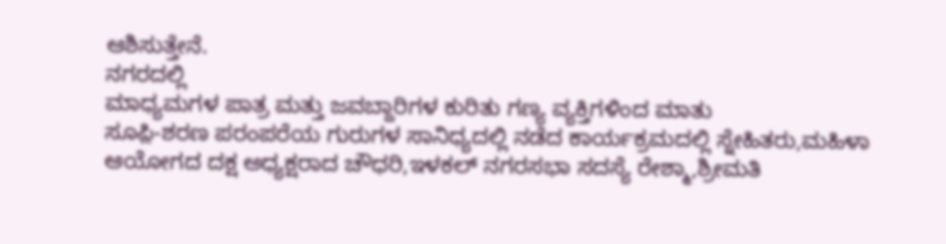ಆಶಿಸುತ್ತೇನೆ.
ನಗರದಲ್ಲಿ
ಮಾಧ್ಯಮಗಳ ಪಾತ್ರ ಮತ್ತು ಜವಬ್ದಾರಿಗಳ ಕುರಿತು ಗಣ್ಯ ವ್ಯಕ್ತಿಗಳಿಂದ ಮಾತು
ಸೂಫ಼ಿ-ಶರಣ ಪರಂಪರೆಯ ಗುರುಗಳ ಸಾನಿಧ್ಯದಲ್ಲಿ ನಡೆದ ಕಾರ್ಯಕ್ರಮದಲ್ಲಿ ಸ್ನೇಹಿತರು,ಮಹಿಳಾ ಆಯೋಗದ ದಕ್ಷ ಅಧ್ಯಕ್ಷರಾದ ಚೌಧರಿ,ಇಳಕಲ್ ನಗರಸಭಾ ಸದಸ್ಯೆ ರೇಶ್ಮಾ,ಶ್ರೀಮತಿ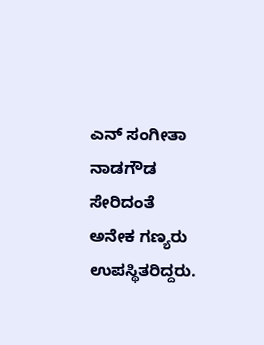ಎನ್ ಸಂಗೀತಾ ನಾಡಗೌಡ ಸೇರಿದಂತೆ ಅನೇಕ ಗಣ್ಯರು ಉಪಸ್ಥಿತರಿದ್ದರು.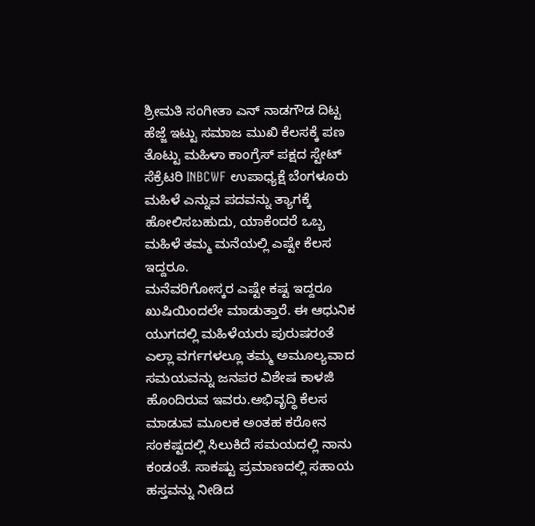ಶ್ರೀಮತಿ ಸಂಗೀತಾ ಎನ್ ನಾಡಗೌಡ ದಿಟ್ಟ ಹೆಜ್ಜೆ ಇಟ್ಟು ಸಮಾಜ ಮುಖಿ ಕೆಲಸಕ್ಕೆ ಪಣ ತೊಟ್ಟು ಮಹಿಳಾ ಕಾಂಗ್ರೆಸ್ ಪಕ್ಷದ ಸ್ಟೇಟ್ ಸೆಕ್ರೆಟರಿ INBCWF ಉಪಾಧ್ಯಕ್ಷೆ ಬೆಂಗಳೂರು
ಮಹಿಳೆ ಎನ್ನುವ ಪದವನ್ನು ತ್ಯಾಗಕ್ಕೆ ಹೋಲಿಸಬಹುದು, ಯಾಕೆಂದರೆ ಒಬ್ಬ ಮಹಿಳೆ ತಮ್ಮ ಮನೆಯಲ್ಲಿ ಎಷ್ಟೇ ಕೆಲಸ ಇದ್ದರೂ.
ಮನೆವರಿಗೋಸ್ಕರ ಎಷ್ಟೇ ಕಷ್ಟ ಇದ್ದರೂ ಖುಷಿಯಿಂದಲೇ ಮಾಡುತ್ತಾರೆ. ಈ ಆಧುನಿಕ ಯುಗದಲ್ಲಿ ಮಹಿಳೆಯರು ಪುರುಷರಂತೆ ಎಲ್ಲಾ ವರ್ಗಗಳಲ್ಲೂ ತಮ್ಮ ಅಮೂಲ್ಯವಾದ ಸಮಯವನ್ನು ಜನಪರ ವಿಶೇಷ ಕಾಳಜಿ ಹೊಂದಿರುವ ಇವರು.ಅಭಿವೃದ್ಧಿ ಕೆಲಸ ಮಾಡುವ ಮೂಲಕ ಅಂತಹ ಕರೋನ ಸಂಕಷ್ಟದಲ್ಲಿ ಸಿಲುಕಿದೆ ಸಮಯದಲ್ಲಿ ನಾನು ಕಂಡಂತೆ. ಸಾಕಷ್ಟು ಪ್ರಮಾಣದಲ್ಲಿ ಸಹಾಯ ಹಸ್ತವನ್ನು ನೀಡಿದ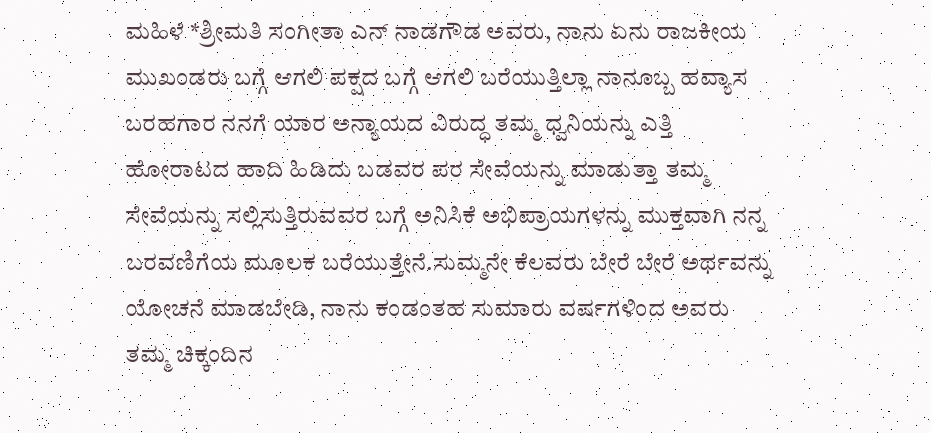ಮಹಿಳೆ *ಶ್ರೀಮತಿ ಸಂಗೀತಾ ಎನ್ ನಾಡಗೌಡ ಅವರು, ನಾನು ಏನು ರಾಜಕೀಯ ಮುಖಂಡರು ಬಗ್ಗೆ ಆಗಲಿ ಪಕ್ಷದ ಬಗ್ಗೆ ಆಗಲಿ ಬರೆಯುತ್ತಿಲ್ಲಾ ನಾನೂಬ್ಬ ಹವ್ಯಾಸ ಬರಹಗಾರ ನನಗೆ ಯಾರ ಅನ್ಯಾಯದ ವಿರುದ್ಧ ತಮ್ಮ ಧ್ವನಿಯನ್ನು ಎತ್ತಿ ಹೋರಾಟದ ಹಾದಿ ಹಿಡಿದು ಬಡವರ ಪರ ಸೇವೆಯನ್ನು ಮಾಡುತ್ತಾ ತಮ್ಮ ಸೇವೆಯನ್ನು ಸಲ್ಲಿಸುತ್ತಿರುವವರ ಬಗ್ಗೆ ಅನಿಸಿಕೆ ಅಭಿಪ್ರಾಯಗಳನ್ನು ಮುಕ್ತವಾಗಿ ನನ್ನ ಬರವಣಿಗೆಯ ಮೂಲಕ ಬರೆಯುತ್ತೇನೆ.ಸುಮ್ಮನೇ ಕೆಲವರು ಬೇರೆ ಬೇರೆ ಅರ್ಥವನ್ನು ಯೋಚನೆ ಮಾಡಬೇಡಿ, ನಾನು ಕಂಡಂತಹ ಸುಮಾರು ವರ್ಷಗಳಿಂದ ಅವರು ತಮ್ಮ ಚಿಕ್ಕಂದಿನ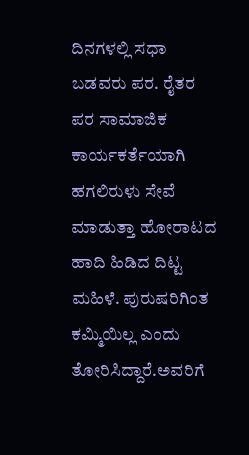ದಿನಗಳಲ್ಲಿ ಸಧಾ ಬಡವರು ಪರ. ರೈತರ ಪರ ಸಾಮಾಜಿಕ ಕಾರ್ಯಕರ್ತೆಯಾಗಿ ಹಗಲಿರುಳು ಸೇವೆ ಮಾಡುತ್ತಾ ಹೋರಾಟದ ಹಾದಿ ಹಿಡಿದ ದಿಟ್ಟ ಮಹಿಳೆ. ಪುರುಷರಿಗಿಂತ ಕಮ್ಮಿಯಿಲ್ಲ ಎಂದು ತೋರಿಸಿದ್ದಾರೆ.ಅವರಿಗೆ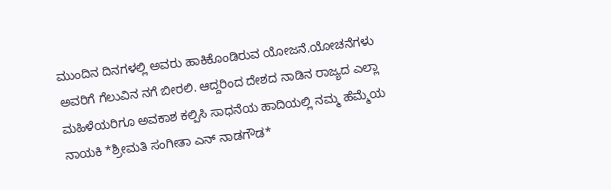ಮುಂದಿನ ದಿನಗಳಲ್ಲಿ ಅವರು ಹಾಕಿಕೊಂಡಿರುವ ಯೋಜನೆ.ಯೋಚನೆಗಳು ಅವರಿಗೆ ಗೆಲುವಿನ ನಗೆ ಬೀರಲಿ. ಆದ್ದರಿಂದ ದೇಶದ ನಾಡಿನ ರಾಜ್ಯದ ಎಲ್ಲಾ ಮಹಿಳೆಯರಿಗೂ ಅವಕಾಶ ಕಲ್ಪಿಸಿ ಸಾಧನೆಯ ಹಾದಿಯಲ್ಲಿ ನಮ್ಮ ಹೆಮ್ಮೆಯ ನಾಯಕಿ *ಶ್ರೀಮತಿ ಸಂಗೀತಾ ಎನ್ ನಾಡಗೌಡ*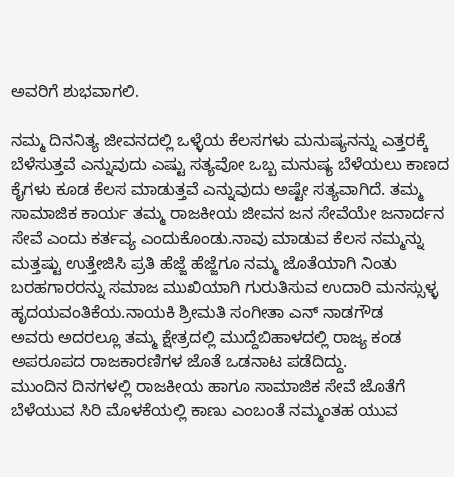ಅವರಿಗೆ ಶುಭವಾಗಲಿ.

ನಮ್ಮ ದಿನನಿತ್ಯ ಜೀವನದಲ್ಲಿ ಒಳ್ಳೆಯ ಕೆಲಸಗಳು ಮನುಷ್ಯನನ್ನು ಎತ್ತರಕ್ಕೆ ಬೆಳೆಸುತ್ತವೆ ಎನ್ನುವುದು ಎಷ್ಟು ಸತ್ಯವೋ ಒಬ್ಬ ಮನುಷ್ಯ ಬೆಳೆಯಲು ಕಾಣದ ಕೈಗಳು ಕೂಡ ಕೆಲಸ ಮಾಡುತ್ತವೆ ಎನ್ನುವುದು ಅಷ್ಟೇ ಸತ್ಯವಾಗಿದೆ. ತಮ್ಮ
ಸಾಮಾಜಿಕ ಕಾರ್ಯ ತಮ್ಮ ರಾಜಕೀಯ ಜೀವನ ಜನ ಸೇವೆಯೇ ಜನಾರ್ದನ ಸೇವೆ ಎಂದು ಕರ್ತವ್ಯ ಎಂದುಕೊಂಡು.ನಾವು ಮಾಡುವ ಕೆಲಸ ನಮ್ಮನ್ನು ಮತ್ತಷ್ಟು ಉತ್ತೇಜಿಸಿ ಪ್ರತಿ ಹೆಜ್ಜೆ ಹೆಜ್ಜೆಗೂ ನಮ್ಮ ಜೊತೆಯಾಗಿ ನಿಂತು ಬರಹಗಾರರನ್ನು ಸಮಾಜ ಮುಖಿಯಾಗಿ ಗುರುತಿಸುವ ಉದಾರಿ ಮನಸ್ಸುಳ್ಳ ಹೃದಯವಂತಿಕೆಯ.ನಾಯಕಿ ಶ್ರೀಮತಿ ಸಂಗೀತಾ ಎನ್ ನಾಡಗೌಡ
ಅವರು ಅದರಲ್ಲೂ ತಮ್ಮ ಕ್ಷೇತ್ರದಲ್ಲಿ ಮುದ್ದೆಬಿಹಾಳದಲ್ಲಿ ರಾಜ್ಯ ಕಂಡ ಅಪರೂಪದ ರಾಜಕಾರಣಿಗಳ ಜೊತೆ ಒಡನಾಟ ಪಡೆದಿದ್ದು.
ಮುಂದಿನ ದಿನಗಳಲ್ಲಿ ರಾಜಕೀಯ ಹಾಗೂ ಸಾಮಾಜಿಕ ಸೇವೆ ಜೊತೆಗೆ ಬೆಳೆಯುವ ಸಿರಿ ಮೊಳಕೆಯಲ್ಲಿ ಕಾಣು ಎಂಬಂತೆ ನಮ್ಮಂತಹ ಯುವ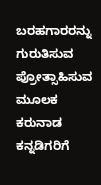ಬರಹಗಾರರನ್ನು ಗುರುತಿಸುವ ಪ್ರೋತ್ಸಾಹಿಸುವ ಮೂಲಕ ಕರುನಾಡ ಕನ್ನಡಿಗರಿಗೆ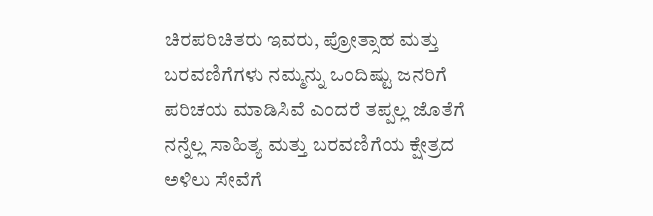ಚಿರಪರಿಚಿತರು ಇವರು, ಪ್ರೋತ್ಸಾಹ ಮತ್ತು ಬರವಣಿಗೆಗಳು ನಮ್ಮನ್ನು ಒಂದಿಷ್ಟು ಜನರಿಗೆ ಪರಿಚಯ ಮಾಡಿಸಿವೆ ಎಂದರೆ ತಪ್ಪಲ್ಲ ಜೊತೆಗೆ ನನ್ನೆಲ್ಲ ಸಾಹಿತ್ಯ ಮತ್ತು ಬರವಣಿಗೆಯ ಕ್ಷೇತ್ರದ ಅಳಿಲು ಸೇವೆಗೆ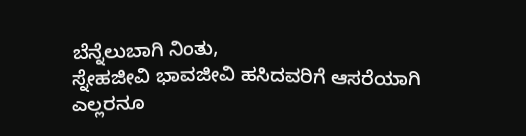ಬೆನ್ನೆಲುಬಾಗಿ ನಿಂತು,
ಸ್ನೇಹಜೀವಿ ಭಾವಜೀವಿ ಹಸಿದವರಿಗೆ ಆಸರೆಯಾಗಿ
ಎಲ್ಲರನೂ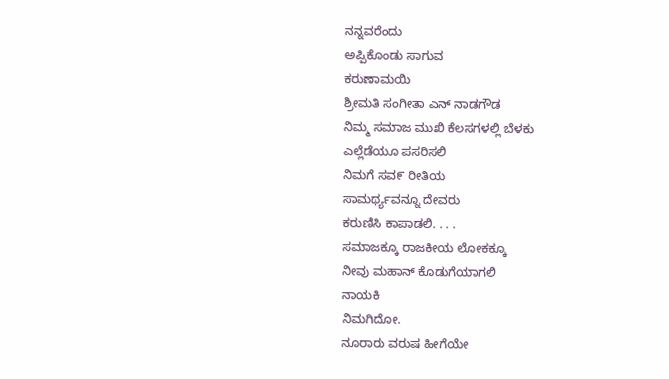ನನ್ನವರೆಂದು
ಅಪ್ಪಿಕೊಂಡು ಸಾಗುವ
ಕರುಣಾಮಯಿ
ಶ್ರೀಮತಿ ಸಂಗೀತಾ ಎನ್ ನಾಡಗೌಡ
ನಿಮ್ಮ ಸಮಾಜ ಮುಖಿ ಕೆಲಸಗಳಲ್ಲಿ ಬೆಳಕು
ಎಲ್ಲೆಡೆಯೂ ಪಸರಿಸಲಿ
ನಿಮಗೆ ಸವ೯ ರೀತಿಯ
ಸಾಮರ್ಥ್ಯವನ್ನೂ ದೇವರು
ಕರುಣಿಸಿ ಕಾಪಾಡಲಿ. . . .
ಸಮಾಜಕ್ಕೂ ರಾಜಕೀಯ ಲೋಕಕ್ಕೂ
ನೀವು ಮಹಾನ್ ಕೊಡುಗೆಯಾಗಲಿ
ನಾಯಕಿ
ನಿಮಗಿದೋ.
ನೂರಾರು ವರುಷ ಹೀಗೆಯೇ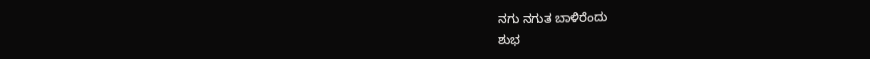ನಗು ನಗುತ ಬಾಳಿರೆಂದು
ಶುಭ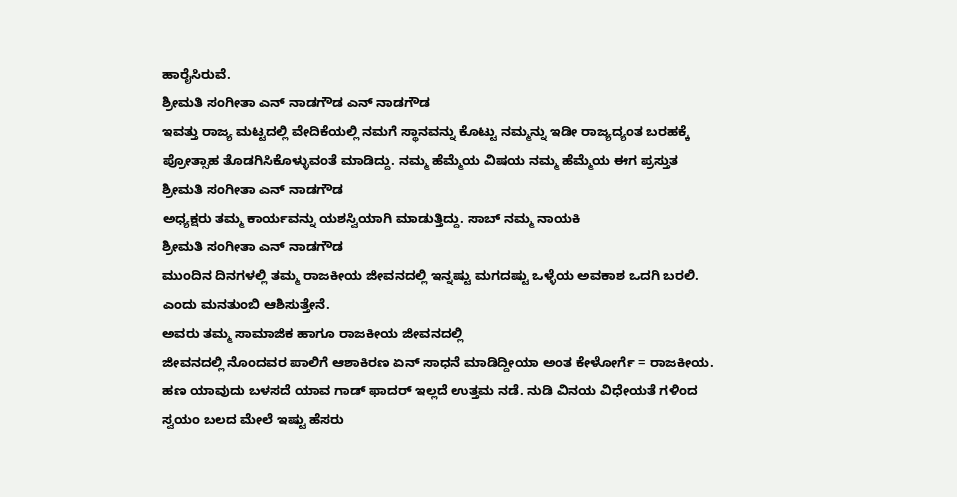ಹಾರೈಸಿರುವೆ.
ಶ್ರೀಮತಿ ಸಂಗೀತಾ ಎನ್ ನಾಡಗೌಡ ಎನ್ ನಾಡಗೌಡ
ಇವತ್ತು ರಾಜ್ಯ ಮಟ್ಟದಲ್ಲಿ ವೇದಿಕೆಯಲ್ಲಿ ನಮಗೆ ಸ್ಥಾನವನ್ನು ಕೊಟ್ಟು ನಮ್ಮನ್ನು ಇಡೀ ರಾಜ್ಯದ್ಯಂತ ಬರಹಕ್ಕೆ ಪ್ರೋತ್ಸಾಹ ತೊಡಗಿಸಿಕೊಳ್ಳುವಂತೆ ಮಾಡಿದ್ದು. ನಮ್ಮ ಹೆಮ್ಮೆಯ ವಿಷಯ ನಮ್ಮ ಹೆಮ್ಮೆಯ ಈಗ ಪ್ರಸ್ತುತ
ಶ್ರೀಮತಿ ಸಂಗೀತಾ ಎನ್ ನಾಡಗೌಡ
ಅಧ್ಯಕ್ಷರು ತಮ್ಮ ಕಾರ್ಯವನ್ನು ಯಶಸ್ವಿಯಾಗಿ ಮಾಡುತ್ತಿದ್ದು. ಸಾಬ್ ನಮ್ಮ ನಾಯಕಿ
ಶ್ರೀಮತಿ ಸಂಗೀತಾ ಎನ್ ನಾಡಗೌಡ
ಮುಂದಿನ ದಿನಗಳಲ್ಲಿ ತಮ್ಮ ರಾಜಕೀಯ ಜೀವನದಲ್ಲಿ ಇನ್ನಷ್ಟು ಮಗದಷ್ಟು ಒಳ್ಳೆಯ ಅವಕಾಶ ಒದಗಿ ಬರಲಿ. ಎಂದು ಮನತುಂಬಿ ಆಶಿಸುತ್ತೇನೆ.
ಅವರು ತಮ್ಮ ಸಾಮಾಜಿಕ ಹಾಗೂ ರಾಜಕೀಯ ಜೀವನದಲ್ಲಿ
ಜೀವನದಲ್ಲಿ ನೊಂದವರ ಪಾಲಿಗೆ ಆಶಾಕಿರಣ ಏನ್ ಸಾಧನೆ ಮಾಡಿದ್ದೀಯಾ ಅಂತ ಕೇಳೋರ್ಗೆ = ರಾಜಕೀಯ. ಹಣ ಯಾವುದು ಬಳಸದೆ ಯಾವ ಗಾಡ್ ಫಾದರ್ ಇಲ್ಲದೆ ಉತ್ತಮ ನಡೆ. ನುಡಿ ವಿನಯ ವಿಧೇಯತೆ ಗಳಿಂದ ಸ್ವಯಂ ಬಲದ ಮೇಲೆ ಇಷ್ಟು ಹೆಸರು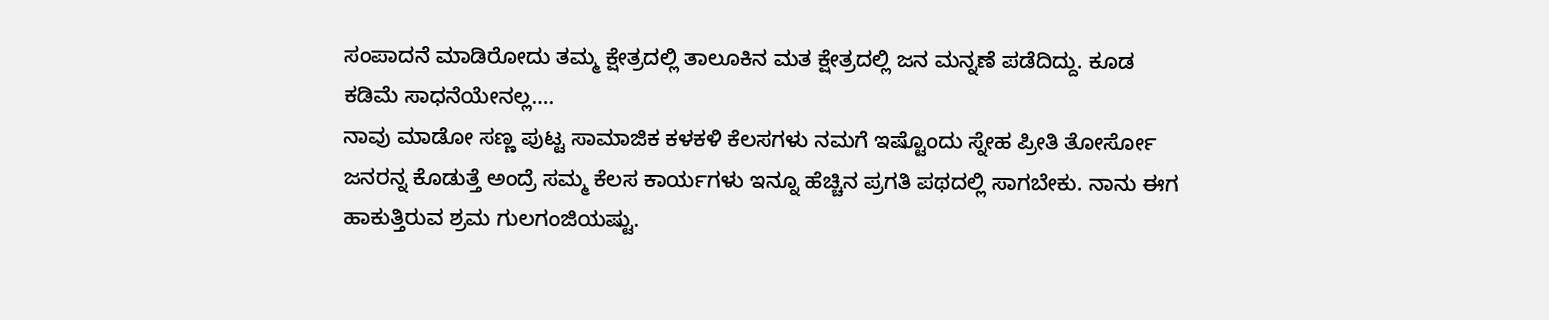ಸಂಪಾದನೆ ಮಾಡಿರೋದು ತಮ್ಮ ಕ್ಷೇತ್ರದಲ್ಲಿ ತಾಲೂಕಿನ ಮತ ಕ್ಷೇತ್ರದಲ್ಲಿ ಜನ ಮನ್ನಣೆ ಪಡೆದಿದ್ದು. ಕೂಡ ಕಡಿಮೆ ಸಾಧನೆಯೇನಲ್ಲ….
ನಾವು ಮಾಡೋ ಸಣ್ಣ ಪುಟ್ಟ ಸಾಮಾಜಿಕ ಕಳಕಳಿ ಕೆಲಸಗಳು ನಮಗೆ ಇಷ್ಟೊಂದು ಸ್ನೇಹ ಪ್ರೀತಿ ತೋರ್ಸೋ ಜನರನ್ನ ಕೊಡುತ್ತೆ ಅಂದ್ರೆ ಸಮ್ಮ ಕೆಲಸ ಕಾರ್ಯಗಳು ಇನ್ನೂ ಹೆಚ್ಚಿನ ಪ್ರಗತಿ ಪಥದಲ್ಲಿ ಸಾಗಬೇಕು. ನಾನು ಈಗ ಹಾಕುತ್ತಿರುವ ಶ್ರಮ ಗುಲಗಂಜಿಯಷ್ಟು.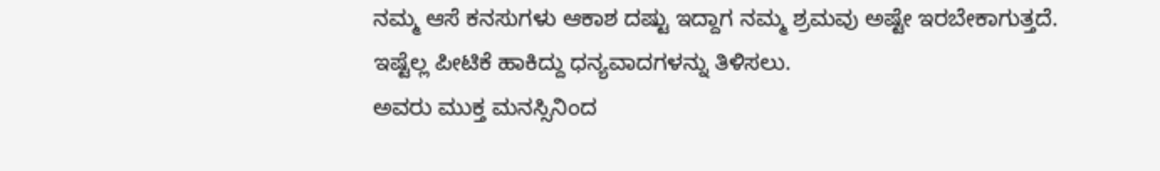ನಮ್ಮ ಆಸೆ ಕನಸುಗಳು ಆಕಾಶ ದಷ್ಟು ಇದ್ದಾಗ ನಮ್ಮ ಶ್ರಮವು ಅಷ್ಟೇ ಇರಬೇಕಾಗುತ್ತದೆ.
ಇಷ್ಟೆಲ್ಲ ಪೀಟಿಕೆ ಹಾಕಿದ್ದು ಧನ್ಯವಾದಗಳನ್ನು ತಿಳಿಸಲು.
ಅವರು ಮುಕ್ತ ಮನಸ್ಸಿನಿಂದ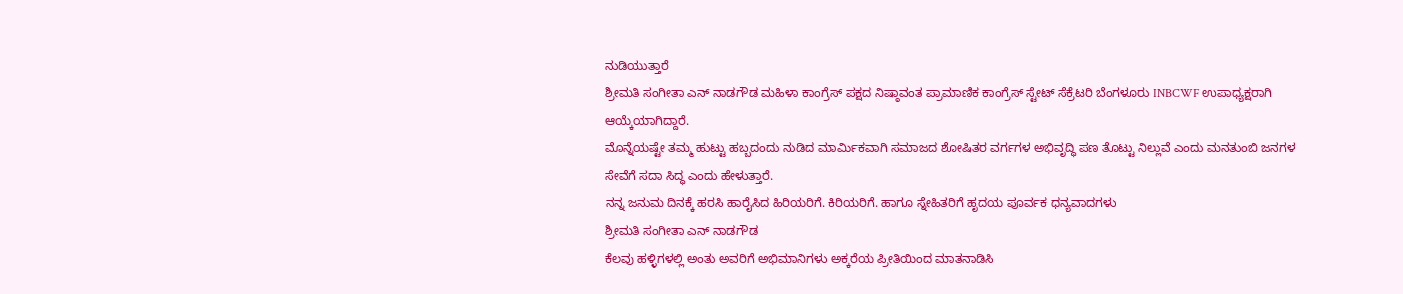ನುಡಿಯುತ್ತಾರೆ
ಶ್ರೀಮತಿ ಸಂಗೀತಾ ಎನ್ ನಾಡಗೌಡ ಮಹಿಳಾ ಕಾಂಗ್ರೆಸ್ ಪಕ್ಷದ ನಿಷ್ಠಾವಂತ ಪ್ರಾಮಾಣಿಕ ಕಾಂಗ್ರೆಸ್ ಸ್ಟೇಟ್ ಸೆಕ್ರೆಟರಿ ಬೆಂಗಳೂರು INBCWF ಉಪಾಧ್ಯಕ್ಷರಾಗಿ ಆಯ್ಕೆಯಾಗಿದ್ದಾರೆ.
ಮೊನ್ನೆಯಷ್ಟೇ ತಮ್ಮ ಹುಟ್ಟು ಹಬ್ಬದಂದು ನುಡಿದ ಮಾರ್ಮಿಕವಾಗಿ ಸಮಾಜದ ಶೋಷಿತರ ವರ್ಗಗಳ ಅಭಿವೃದ್ಧಿ ಪಣ ತೊಟ್ಟು ನಿಲ್ಲುವೆ ಎಂದು ಮನತುಂಬಿ ಜನಗಳ ಸೇವೆಗೆ ಸದಾ ಸಿದ್ಧ ಎಂದು ಹೇಳುತ್ತಾರೆ.
ನನ್ನ ಜನುಮ ದಿನಕ್ಕೆ ಹರಸಿ ಹಾರೈಸಿದ ಹಿರಿಯರಿಗೆ. ಕಿರಿಯರಿಗೆ. ಹಾಗೂ ಸ್ನೇಹಿತರಿಗೆ ಹೃದಯ ಪೂರ್ವಕ ಧನ್ಯವಾದಗಳು
ಶ್ರೀಮತಿ ಸಂಗೀತಾ ಎನ್ ನಾಡಗೌಡ
ಕೆಲವು ಹಳ್ಳಿಗಳಲ್ಲಿ ಅಂತು ಅವರಿಗೆ ಅಭಿಮಾನಿಗಳು ಅಕ್ಕರೆಯ ಪ್ರೀತಿಯಿಂದ ಮಾತನಾಡಿಸಿ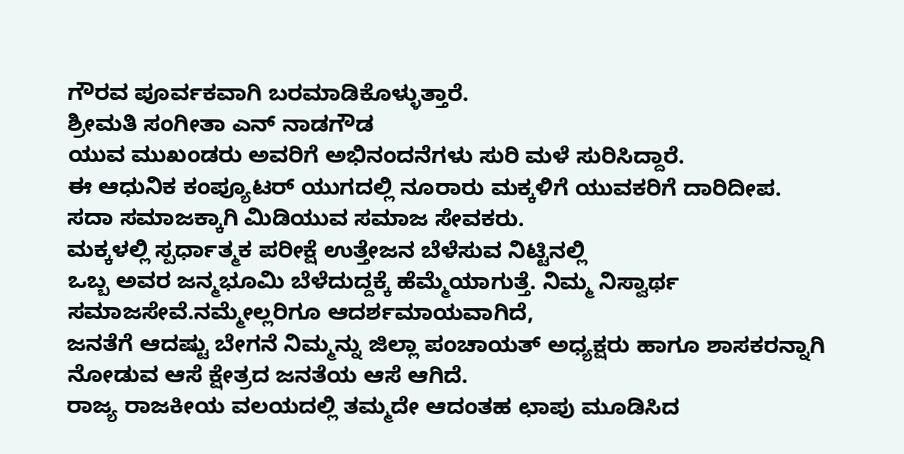ಗೌರವ ಪೂರ್ವಕವಾಗಿ ಬರಮಾಡಿಕೊಳ್ಳುತ್ತಾರೆ.
ಶ್ರೀಮತಿ ಸಂಗೀತಾ ಎನ್ ನಾಡಗೌಡ
ಯುವ ಮುಖಂಡರು ಅವರಿಗೆ ಅಭಿನಂದನೆಗಳು ಸುರಿ ಮಳೆ ಸುರಿಸಿದ್ದಾರೆ.
ಈ ಆಧುನಿಕ ಕಂಪ್ಯೂಟರ್ ಯುಗದಲ್ಲಿ ನೂರಾರು ಮಕ್ಕಳಿಗೆ ಯುವಕರಿಗೆ ದಾರಿದೀಪ.
ಸದಾ ಸಮಾಜಕ್ಕಾಗಿ ಮಿಡಿಯುವ ಸಮಾಜ ಸೇವಕರು.
ಮಕ್ಕಳಲ್ಲಿ ಸ್ಪರ್ಧಾತ್ಮಕ ಪರೀಕ್ಷೆ ಉತ್ತೇಜನ ಬೆಳೆಸುವ ನಿಟ್ಟಿನಲ್ಲಿ
ಒಬ್ಬ ಅವರ ಜನ್ಮಭೂಮಿ ಬೆಳೆದುದ್ದಕ್ಕೆ ಹೆಮ್ಮೆಯಾಗುತ್ತೆ. ನಿಮ್ಮ ನಿಸ್ವಾರ್ಥ ಸಮಾಜಸೇವೆ.ನಮ್ಮೇಲ್ಲರಿಗೂ ಆದರ್ಶಮಾಯವಾಗಿದೆ,
ಜನತೆಗೆ ಆದಷ್ಟು ಬೇಗನೆ ನಿಮ್ಮನ್ನು ಜಿಲ್ಲಾ ಪಂಚಾಯತ್ ಅಧ್ಯಕ್ಷರು ಹಾಗೂ ಶಾಸಕರನ್ನಾಗಿ ನೋಡುವ ಆಸೆ ಕ್ಷೇತ್ರದ ಜನತೆಯ ಆಸೆ ಆಗಿದೆ.
ರಾಜ್ಯ ರಾಜಕೀಯ ವಲಯದಲ್ಲಿ ತಮ್ಮದೇ ಆದಂತಹ ಛಾಪು ಮೂಡಿಸಿದ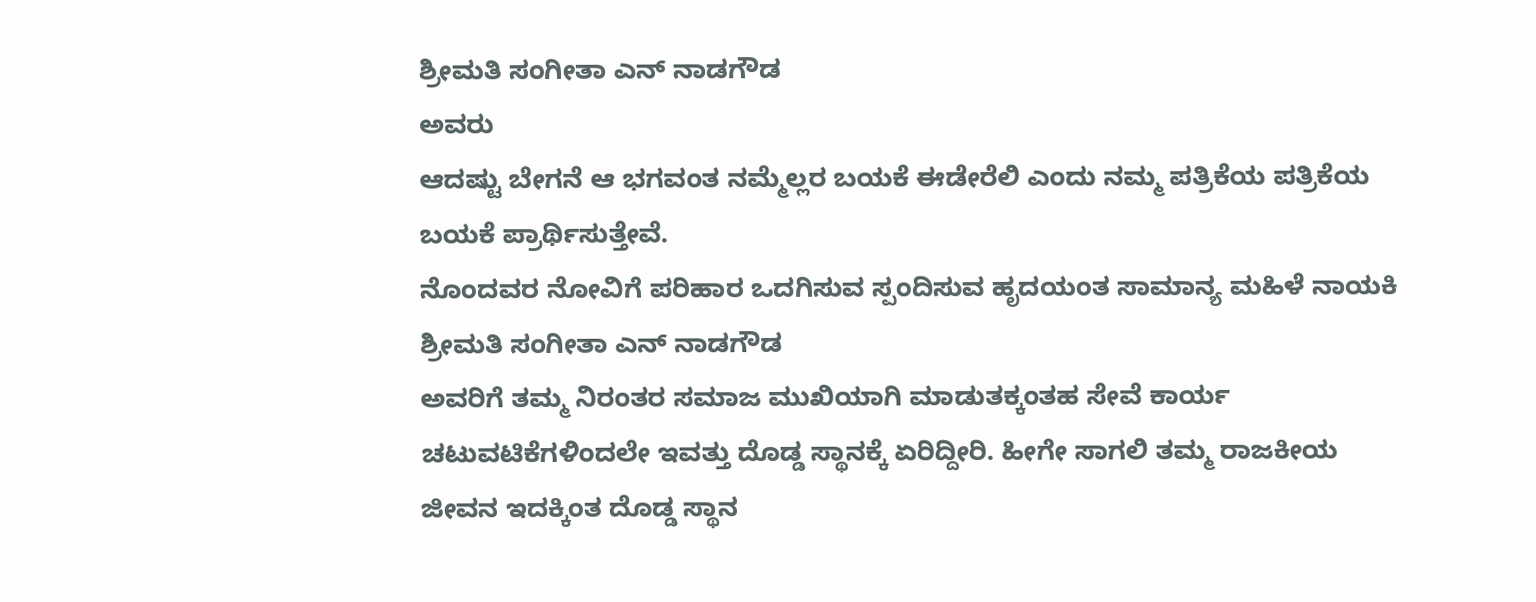ಶ್ರೀಮತಿ ಸಂಗೀತಾ ಎನ್ ನಾಡಗೌಡ
ಅವರು
ಆದಷ್ಟು ಬೇಗನೆ ಆ ಭಗವಂತ ನಮ್ಮೆಲ್ಲರ ಬಯಕೆ ಈಡೇರೆಲಿ ಎಂದು ನಮ್ಮ ಪತ್ರಿಕೆಯ ಪತ್ರಿಕೆಯ ಬಯಕೆ ಪ್ರಾರ್ಥಿಸುತ್ತೇವೆ.
ನೊಂದವರ ನೋವಿಗೆ ಪರಿಹಾರ ಒದಗಿಸುವ ಸ್ಪಂದಿಸುವ ಹೃದಯಂತ ಸಾಮಾನ್ಯ ಮಹಿಳೆ ನಾಯಕಿ
ಶ್ರೀಮತಿ ಸಂಗೀತಾ ಎನ್ ನಾಡಗೌಡ
ಅವರಿಗೆ ತಮ್ಮ ನಿರಂತರ ಸಮಾಜ ಮುಖಿಯಾಗಿ ಮಾಡುತಕ್ಕಂತಹ ಸೇವೆ ಕಾರ್ಯ ಚಟುವಟಿಕೆಗಳಿಂದಲೇ ಇವತ್ತು ದೊಡ್ಡ ಸ್ಥಾನಕ್ಕೆ ಏರಿದ್ದೀರಿ. ಹೀಗೇ ಸಾಗಲಿ ತಮ್ಮ ರಾಜಕೀಯ ಜೀವನ ಇದಕ್ಕಿಂತ ದೊಡ್ಡ ಸ್ಥಾನ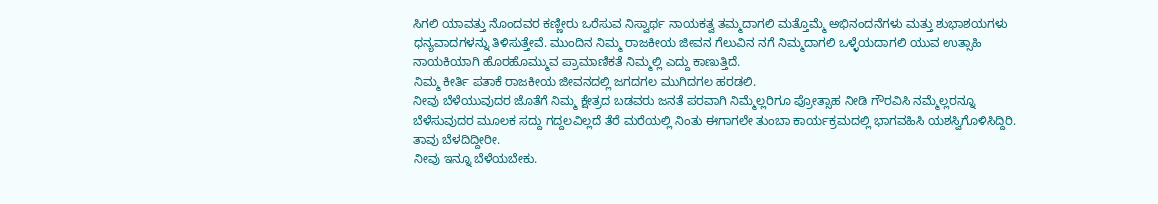ಸಿಗಲಿ ಯಾವತ್ತು ನೊಂದವರ ಕಣ್ಣೀರು ಒರೆಸುವ ನಿಸ್ವಾರ್ಥ ನಾಯಕತ್ವ ತಮ್ಮದಾಗಲಿ ಮತ್ತೊಮ್ಮೆ ಅಭಿನಂದನೆಗಳು ಮತ್ತು ಶುಭಾಶಯಗಳು ಧನ್ಯವಾದಗಳನ್ನು ತಿಳಿಸುತ್ತೇವೆ. ಮುಂದಿನ ನಿಮ್ಮ ರಾಜಕೀಯ ಜೀವನ ಗೆಲುವಿನ ನಗೆ ನಿಮ್ಮದಾಗಲಿ ಒಳ್ಳೆಯದಾಗಲಿ ಯುವ ಉತ್ಸಾಹಿ ನಾಯಕಿಯಾಗಿ ಹೊರಹೊಮ್ಮುವ ಪ್ರಾಮಾಣಿಕತೆ ನಿಮ್ಮಲ್ಲಿ ಎದ್ದು ಕಾಣುತ್ತಿದೆ.
ನಿಮ್ಮ ಕೀರ್ತಿ ಪತಾಕೆ ರಾಜಕೀಯ ಜೀವನದಲ್ಲಿ ಜಗದಗಲ ಮುಗಿದಗಲ ಹರಡಲಿ.
ನೀವು ಬೆಳೆಯುವುದರ ಜೊತೆಗೆ ನಿಮ್ಮ ಕ್ಷೇತ್ರದ ಬಡವರು ಜನತೆ ಪರವಾಗಿ ನಿಮ್ಮೆಲ್ಲರಿಗೂ ಪ್ರೋತ್ಸಾಹ ನೀಡಿ ಗೌರವಿಸಿ ನಮ್ಮೆಲ್ಲರನ್ನೂ ಬೆಳೆಸುವುದರ ಮೂಲಕ ಸದ್ದು ಗದ್ದಲವಿಲ್ಲದೆ ತೆರೆ ಮರೆಯಲ್ಲಿ ನಿಂತು ಈಗಾಗಲೇ ತುಂಬಾ ಕಾರ್ಯಕ್ರಮದಲ್ಲಿ ಭಾಗವಹಿಸಿ ಯಶಸ್ವಿಗೊಳಿಸಿದ್ದಿರಿ. ತಾವು ಬೆಳದಿದ್ದೀರೀ.
ನೀವು ಇನ್ನೂ ಬೆಳೆಯಬೇಕು.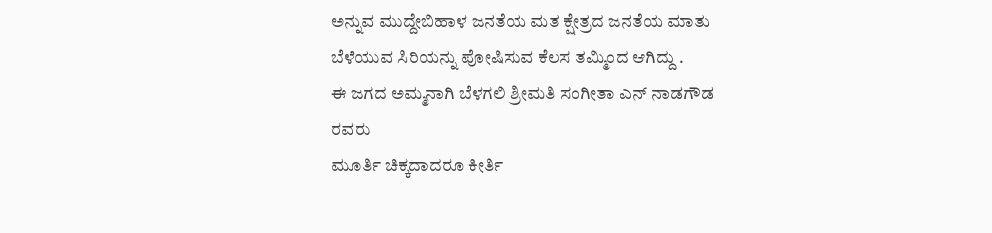ಅನ್ನುವ ಮುದ್ದೇಬಿಹಾಳ ಜನತೆಯ ಮತ ಕ್ಷೇತ್ರದ ಜನತೆಯ ಮಾತು
ಬೆಳೆಯುವ ಸಿರಿಯನ್ನು ಪೋಷಿಸುವ ಕೆಲಸ ತಮ್ಮಿಂದ ಆಗಿದ್ದು .
ಈ ಜಗದ ಅಮ್ಮನಾಗಿ ಬೆಳಗಲಿ ಶ್ರೀಮತಿ ಸಂಗೀತಾ ಎನ್ ನಾಡಗೌಡ
ರವರು
ಮೂರ್ತಿ ಚಿಕ್ಕದಾದರೂ ಕೀರ್ತಿ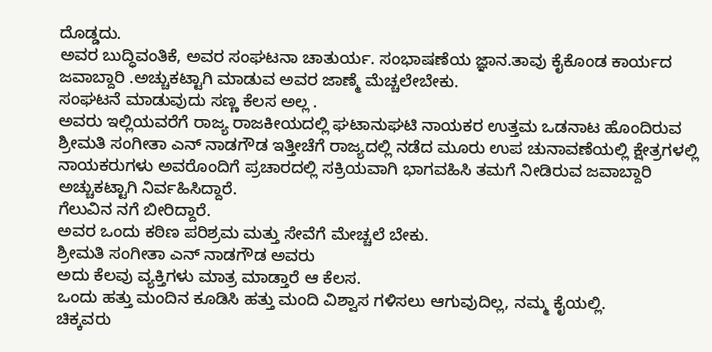ದೊಡ್ಡದು.
ಅವರ ಬುದ್ಧಿವಂತಿಕೆ, ಅವರ ಸಂಘಟನಾ ಚಾತುರ್ಯ. ಸಂಭಾಷಣೆಯ ಜ್ಞಾನ.ತಾವು ಕೈಕೊಂಡ ಕಾರ್ಯದ ಜವಾಬ್ದಾರಿ .ಅಚ್ಚುಕಟ್ಟಾಗಿ ಮಾಡುವ ಅವರ ಜಾಣ್ಮೆ ಮೆಚ್ಚಲೇಬೇಕು.
ಸಂಘಟನೆ ಮಾಡುವುದು ಸಣ್ಣ ಕೆಲಸ ಅಲ್ಲ .
ಅವರು ಇಲ್ಲಿಯವರೆಗೆ ರಾಜ್ಯ ರಾಜಕೀಯದಲ್ಲಿ ಘಟಾನುಘಟಿ ನಾಯಕರ ಉತ್ತಮ ಒಡನಾಟ ಹೊಂದಿರುವ ಶ್ರೀಮತಿ ಸಂಗೀತಾ ಎನ್ ನಾಡಗೌಡ ಇತ್ತೀಚೆಗೆ ರಾಜ್ಯದಲ್ಲಿ ನಡೆದ ಮೂರು ಉಪ ಚುನಾವಣೆಯಲ್ಲಿ ಕ್ಷೇತ್ರಗಳಲ್ಲಿ ನಾಯಕರುಗಳು ಅವರೊಂದಿಗೆ ಪ್ರಚಾರದಲ್ಲಿ ಸಕ್ರಿಯವಾಗಿ ಭಾಗವಹಿಸಿ ತಮಗೆ ನೀಡಿರುವ ಜವಾಬ್ದಾರಿ ಅಚ್ಚುಕಟ್ಟಾಗಿ ನಿರ್ವಹಿಸಿದ್ದಾರೆ.
ಗೆಲುವಿನ ನಗೆ ಬೀರಿದ್ದಾರೆ.
ಅವರ ಒಂದು ಕಠಿಣ ಪರಿಶ್ರಮ ಮತ್ತು ಸೇವೆಗೆ ಮೇಚ್ಚಲೆ ಬೇಕು.
ಶ್ರೀಮತಿ ಸಂಗೀತಾ ಎನ್ ನಾಡಗೌಡ ಅವರು
ಅದು ಕೆಲವು ವ್ಯಕ್ತಿಗಳು ಮಾತ್ರ ಮಾಡ್ತಾರೆ ಆ ಕೆಲಸ.
ಒಂದು ಹತ್ತು ಮಂದಿನ ಕೂಡಿಸಿ ಹತ್ತು ಮಂದಿ ವಿಶ್ವಾಸ ಗಳಿಸಲು ಆಗುವುದಿಲ್ಲ, ನಮ್ಮ ಕೈಯಲ್ಲಿ.
ಚಿಕ್ಕವರು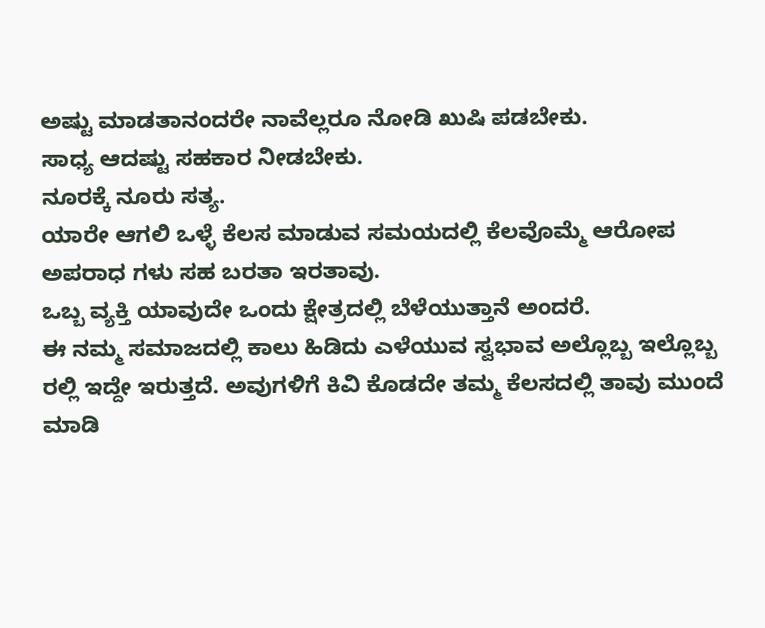ಅಷ್ಟು ಮಾಡತಾನಂದರೇ ನಾವೆಲ್ಲರೂ ನೋಡಿ ಖುಷಿ ಪಡಬೇಕು.
ಸಾಧ್ಯ ಆದಷ್ಟು ಸಹಕಾರ ನೀಡಬೇಕು.
ನೂರಕ್ಕೆ ನೂರು ಸತ್ಯ.
ಯಾರೇ ಆಗಲಿ ಒಳ್ಳೆ ಕೆಲಸ ಮಾಡುವ ಸಮಯದಲ್ಲಿ ಕೆಲವೊಮ್ಮೆ ಆರೋಪ ಅಪರಾಧ ಗಳು ಸಹ ಬರತಾ ಇರತಾವು.
ಒಬ್ಬ ವ್ಯಕ್ತಿ ಯಾವುದೇ ಒಂದು ಕ್ಷೇತ್ರದಲ್ಲಿ ಬೆಳೆಯುತ್ತಾನೆ ಅಂದರೆ.
ಈ ನಮ್ಮ ಸಮಾಜದಲ್ಲಿ ಕಾಲು ಹಿಡಿದು ಎಳೆಯುವ ಸ್ವಭಾವ ಅಲ್ಲೊಬ್ಬ ಇಲ್ಲೊಬ್ಬ ರಲ್ಲಿ ಇದ್ದೇ ಇರುತ್ತದೆ. ಅವುಗಳಿಗೆ ಕಿವಿ ಕೊಡದೇ ತಮ್ಮ ಕೆಲಸದಲ್ಲಿ ತಾವು ಮುಂದೆ ಮಾಡಿ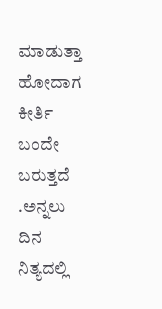ಮಾಡುತ್ತಾ ಹೋದಾಗ ಕೀರ್ತಿ ಬಂದೇ ಬರುತ್ತದೆ .ಅನ್ನಲು ದಿನ ನಿತ್ಯದಲ್ಲಿ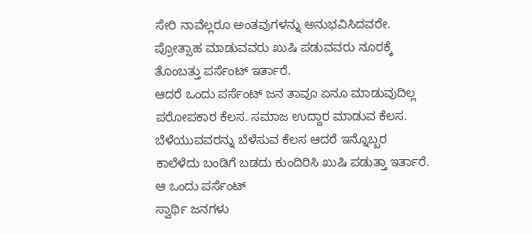ಸೇರಿ ನಾವೆಲ್ಲರೂ ಅಂತವುಗಳನ್ನು ಅನುಭವಿಸಿದವರೇ.
ಪ್ರೋತ್ಸಾಹ ಮಾಡುವವರು ಖುಷಿ ಪಡುವವರು ನೂರಕ್ಕೆ ತೊಂಬತ್ತು ಪರ್ಸೆಂಟ್ ಇರ್ತಾರೆ.
ಆದರೆ ಒಂದು ಪರ್ಸೆಂಟ್ ಜನ ತಾವೂ ಏನೂ ಮಾಡುವುದಿಲ್ಲ ಪರೋಪಕಾರ ಕೆಲಸ. ಸಮಾಜ ಉದ್ದಾರ ಮಾಡುವ ಕೆಲಸ. ಬೆಳೆಯುವವರನ್ನು ಬೆಳೆಸುವ ಕೆಲಸ ಆದರೆ ಇನ್ನೊಬ್ಬರ ಕಾಲೆಳೆದು ಬಂಡಿಗೆ ಬಡದು ಕುಂದಿರಿಸಿ ಖುಷಿ ಪಡುತ್ತಾ ಇರ್ತಾರೆ. ಆ ಒಂದು ಪರ್ಸೆಂಟ್
ಸ್ವಾರ್ಥಿ ಜನಗಳು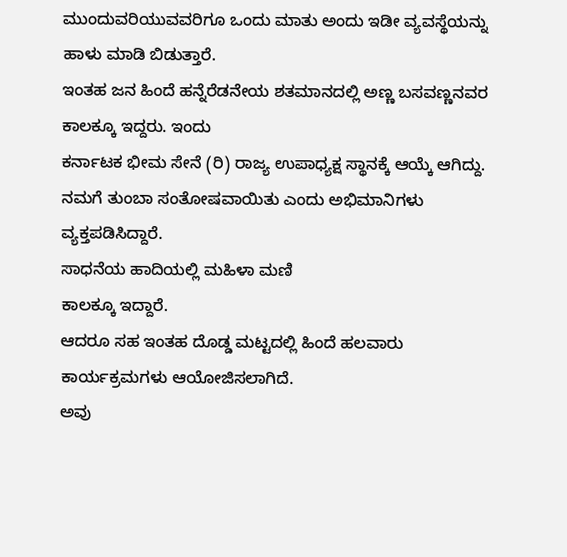ಮುಂದುವರಿಯುವವರಿಗೂ ಒಂದು ಮಾತು ಅಂದು ಇಡೀ ವ್ಯವಸ್ಥೆಯನ್ನು ಹಾಳು ಮಾಡಿ ಬಿಡುತ್ತಾರೆ.
ಇಂತಹ ಜನ ಹಿಂದೆ ಹನ್ನೆರೆಡನೇಯ ಶತಮಾನದಲ್ಲಿ ಅಣ್ಣ ಬಸವಣ್ಣನವರ ಕಾಲಕ್ಕೂ ಇದ್ದರು. ಇಂದು
ಕರ್ನಾಟಕ ಭೀಮ ಸೇನೆ (ರಿ) ರಾಜ್ಯ ಉಪಾಧ್ಯಕ್ಷ ಸ್ಥಾನಕ್ಕೆ ಆಯ್ಕೆ ಆಗಿದ್ದು. ನಮಗೆ ತುಂಬಾ ಸಂತೋಷವಾಯಿತು ಎಂದು ಅಭಿಮಾನಿಗಳು ವ್ಯಕ್ತಪಡಿಸಿದ್ದಾರೆ.
ಸಾಧನೆಯ ಹಾದಿಯಲ್ಲಿ ಮಹಿಳಾ ಮಣಿ
ಕಾಲಕ್ಕೂ ಇದ್ದಾರೆ.
ಆದರೂ ಸಹ ಇಂತಹ ದೊಡ್ಡ ಮಟ್ಟದಲ್ಲಿ ಹಿಂದೆ ಹಲವಾರು ಕಾರ್ಯಕ್ರಮಗಳು ಆಯೋಜಿಸಲಾಗಿದೆ.
ಅವು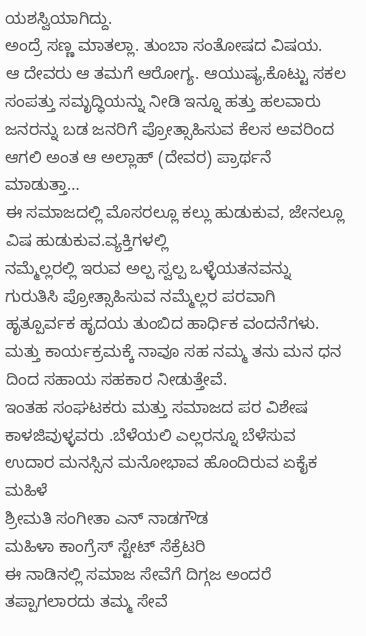ಯಶಸ್ವಿಯಾಗಿದ್ದು.
ಅಂದ್ರೆ ಸಣ್ಣ ಮಾತಲ್ಲಾ. ತುಂಬಾ ಸಂತೋಷದ ವಿಷಯ.
ಆ ದೇವರು ಆ ತಮಗೆ ಆರೋಗ್ಯ. ಆಯುಷ್ಯ,ಕೊಟ್ಟು ಸಕಲ ಸಂಪತ್ತು ಸಮೃದ್ಧಿಯನ್ನು ನೀಡಿ ಇನ್ನೂ ಹತ್ತು ಹಲವಾರು ಜನರನ್ನು ಬಡ ಜನರಿಗೆ ಪ್ರೋತ್ಸಾಹಿಸುವ ಕೆಲಸ ಅವರಿಂದ ಆಗಲಿ ಅಂತ ಆ ಅಲ್ಲಾಹ್ (ದೇವರ) ಪ್ರಾರ್ಥನೆ ಮಾಡುತ್ತಾ…
ಈ ಸಮಾಜದಲ್ಲಿ ಮೊಸರಲ್ಲೂ ಕಲ್ಲು ಹುಡುಕುವ, ಜೇನಲ್ಲೂ ವಿಷ ಹುಡುಕುವ.ವ್ಯಕ್ತಿಗಳಲ್ಲಿ
ನಮ್ಮೆಲ್ಲರಲ್ಲಿ ಇರುವ ಅಲ್ಪ ಸ್ವಲ್ಪ ಒಳ್ಳೆಯತನವನ್ನು ಗುರುತಿಸಿ ಪ್ರೋತ್ಸಾಹಿಸುವ ನಮ್ಮೆಲ್ಲರ ಪರವಾಗಿ ಹೃತ್ಪೂರ್ವಕ ಹೃದಯ ತುಂಬಿದ ಹಾರ್ಧಿಕ ವಂದನೆಗಳು.
ಮತ್ತು ಕಾರ್ಯಕ್ರಮಕ್ಕೆ ನಾವೂ ಸಹ ನಮ್ಮ ತನು ಮನ ಧನ ದಿಂದ ಸಹಾಯ ಸಹಕಾರ ನೀಡುತ್ತೇವೆ.
ಇಂತಹ ಸಂಘಟಕರು ಮತ್ತು ಸಮಾಜದ ಪರ ವಿಶೇಷ ಕಾಳಜಿವುಳ್ಳವರು .ಬೆಳೆಯಲಿ ಎಲ್ಲರನ್ನೂ ಬೆಳೆಸುವ ಉದಾರ ಮನಸ್ಸಿನ ಮನೋಭಾವ ಹೊಂದಿರುವ ಏಕೈಕ ಮಹಿಳೆ
ಶ್ರೀಮತಿ ಸಂಗೀತಾ ಎನ್ ನಾಡಗೌಡ
ಮಹಿಳಾ ಕಾಂಗ್ರೆಸ್ ಸ್ಟೇಟ್ ಸೆಕ್ರೆಟರಿ
ಈ ನಾಡಿನಲ್ಲಿ ಸಮಾಜ ಸೇವೆಗೆ ದಿಗ್ಗಜ ಅಂದರೆ ತಪ್ಪಾಗಲಾರದು ತಮ್ಮ ಸೇವೆ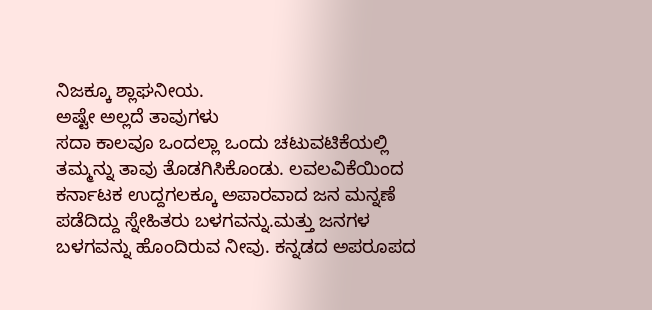ನಿಜಕ್ಕೂ ಶ್ಲಾಘನೀಯ.
ಅಷ್ಟೇ ಅಲ್ಲದೆ ತಾವುಗಳು
ಸದಾ ಕಾಲವೂ ಒಂದಲ್ಲಾ ಒಂದು ಚಟುವಟಿಕೆಯಲ್ಲಿ ತಮ್ಮನ್ನು ತಾವು ತೊಡಗಿಸಿಕೊಂಡು. ಲವಲವಿಕೆಯಿಂದ ಕರ್ನಾಟಕ ಉದ್ದಗಲಕ್ಕೂ ಅಪಾರವಾದ ಜನ ಮನ್ನಣೆ ಪಡೆದಿದ್ದು ಸ್ನೇಹಿತರು ಬಳಗವನ್ನು.ಮತ್ತು ಜನಗಳ ಬಳಗವನ್ನು ಹೊಂದಿರುವ ನೀವು. ಕನ್ನಡದ ಅಪರೂಪದ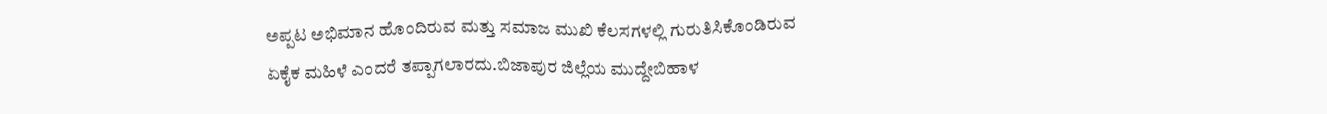ಅಪ್ಪಟ ಅಭಿಮಾನ ಹೊಂದಿರುವ ಮತ್ತು ಸಮಾಜ ಮುಖಿ ಕೆಲಸಗಳಲ್ಲಿ ಗುರುತಿಸಿಕೊಂಡಿರುವ ಏಕೈಕ ಮಹಿಳೆ ಎಂದರೆ ತಪ್ಪಾಗಲಾರದು.ಬಿಜಾಪುರ ಜಿಲ್ಲೆಯ ಮುದ್ದೇಬಿಹಾಳ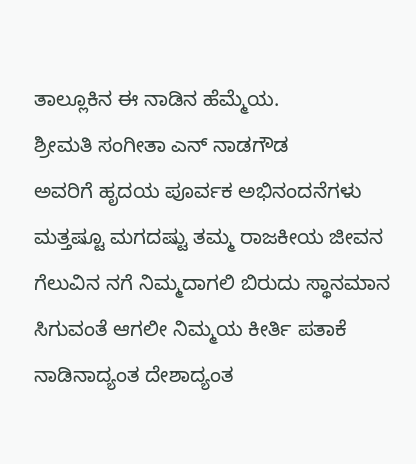ತಾಲ್ಲೂಕಿನ ಈ ನಾಡಿನ ಹೆಮ್ಮೆಯ.
ಶ್ರೀಮತಿ ಸಂಗೀತಾ ಎನ್ ನಾಡಗೌಡ
ಅವರಿಗೆ ಹೃದಯ ಪೂರ್ವಕ ಅಭಿನಂದನೆಗಳು ಮತ್ತಷ್ಟೂ ಮಗದಷ್ಟು ತಮ್ಮ ರಾಜಕೀಯ ಜೀವನ ಗೆಲುವಿನ ನಗೆ ನಿಮ್ಮದಾಗಲಿ ಬಿರುದು ಸ್ಥಾನಮಾನ ಸಿಗುವಂತೆ ಆಗಲೀ ನಿಮ್ಮಯ ಕೀರ್ತಿ ಪತಾಕೆ ನಾಡಿನಾದ್ಯಂತ ದೇಶಾದ್ಯಂತ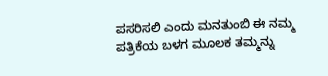ಪಸರಿಸಲಿ ಎಂದು ಮನತುಂಬಿ ಈ ನಮ್ಮ ಪತ್ರಿಕೆಯ ಬಳಗ ಮೂಲಕ ತಮ್ಮನ್ನು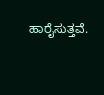ಹಾರೈಸುತ್ತವೆ.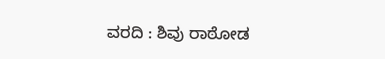ವರದಿ : ಶಿವು ರಾಠೋಡ